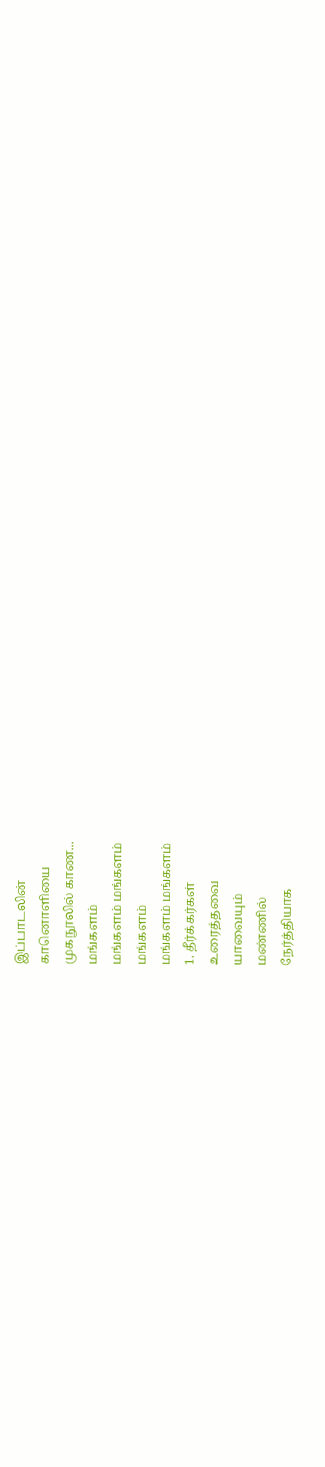இப்பாடலின்
கானொளியை
முகநூலில் காண...
மங்களம்
மங்களம் மங்களம்
மங்களம்
மங்களம் மங்களம்
1. தீர்க்கர்கள்
உரைத்தவை
யாவையும்
மண்ணில்
நேர்த்தியாக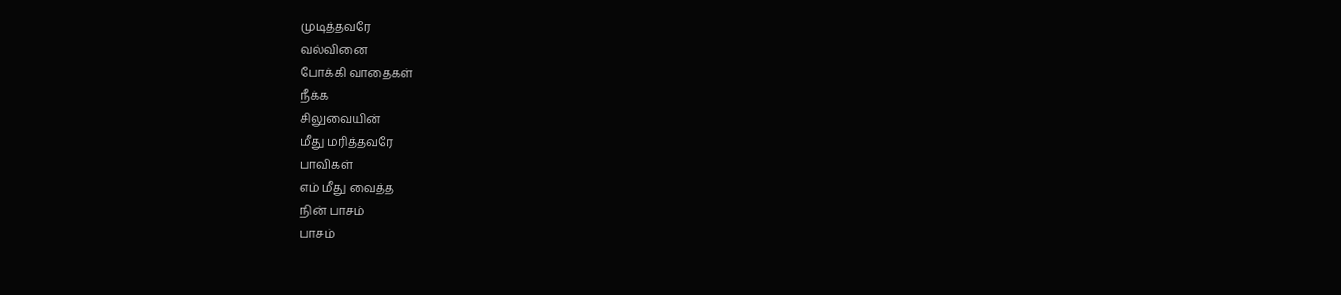முடித்தவரே
வல்வினை
போக்கி வாதைகள்
நீக்க
சிலுவையின்
மீது மரித்தவரே
பாவிகள்
எம் மீது வைத்த
நின் பாசம்
பாசம்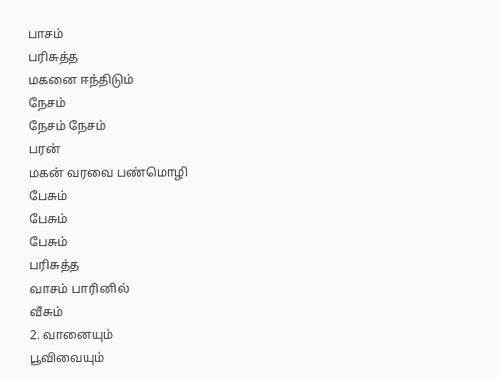பாசம்
பரிசுத்த
மகனை ஈந்திடும்
நேசம்
நேசம் நேசம்
பரன்
மகன் வரவை பண்மொழி
பேசும்
பேசும்
பேசும்
பரிசுத்த
வாசம் பாரினில்
வீசும்
2. வானையும்
பூவிவையும்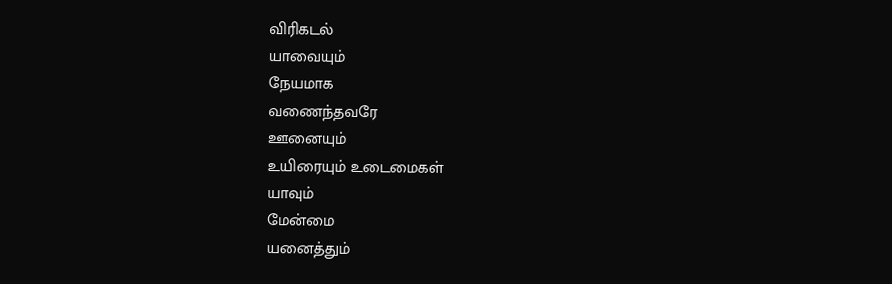விரிகடல்
யாவையும்
நேயமாக
வணைந்தவரே
ஊனையும்
உயிரையும் உடைமைகள்
யாவும்
மேன்மை
யனைத்தும்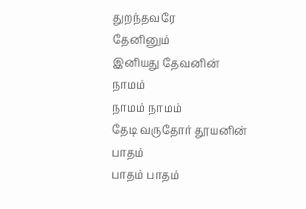துறந்தவரே
தேனினும்
இனியது தேவனின்
நாமம்
நாமம் நாமம்
தேடி வருதோர் தூயனின் பாதம்
பாதம் பாதம்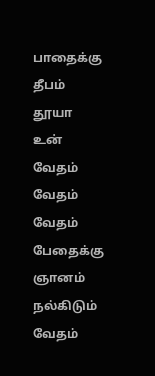பாதைக்கு
தீபம் தூயா
உன் வேதம்
வேதம் வேதம்
பேதைக்கு
ஞானம் நல்கிடும்
வேதம்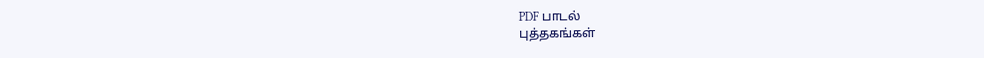PDF பாடல்
புத்தகங்கள்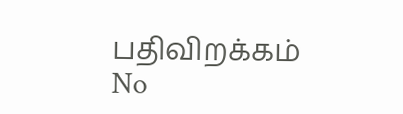பதிவிறக்கம்
No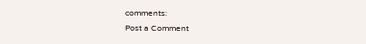comments:
Post a Comment